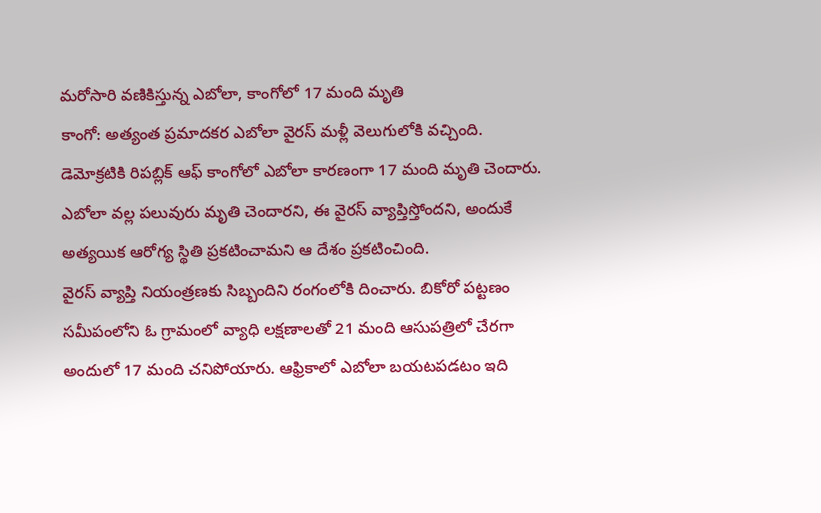మరోసారి వణికిస్తున్న ఎబోలా, కాంగోలో 17 మంది మృతి
కాంగో: అత్యంత ప్రమాదకర ఎబోలా వైరస్ మళ్లీ వెలుగులోకి వచ్చింది. డెమోక్రటికి రిపబ్లిక్ ఆఫ్ కాంగోలో ఎబోలా కారణంగా 17 మంది మృతి చెందారు. ఎబోలా వల్ల పలువురు మృతి చెందారని, ఈ వైరస్ వ్యాప్తిస్తోందని, అందుకే అత్యయిక ఆరోగ్య స్థితి ప్రకటించామని ఆ దేశం ప్రకటించింది.
వైరస్ వ్యాప్తి నియంత్రణకు సిబ్బందిని రంగంలోకి దించారు. బికోరో పట్టణం సమీపంలోని ఓ గ్రామంలో వ్యాధి లక్షణాలతో 21 మంది ఆసుపత్రిలో చేరగా అందులో 17 మంది చనిపోయారు. ఆఫ్రికాలో ఎబోలా బయటపడటం ఇది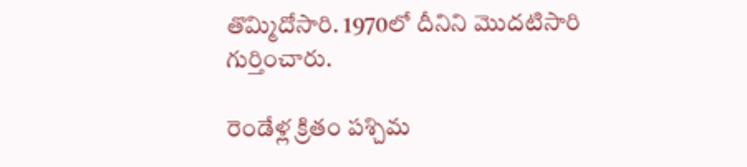తొమ్మిదోసారి. 1970లో దీనిని మొదటిసారి గుర్తించారు.

రెండేళ్ల క్రితం పశ్చిమ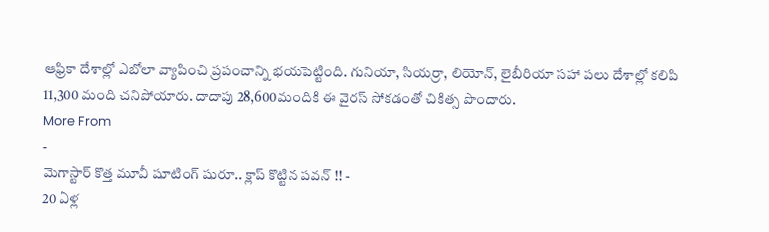ఆఫ్రికా దేశాల్లో ఎబోలా వ్యాపించి ప్రపంచాన్ని భయపెట్టింది. గునియా, సియర్రా, లియోన్, లైబీరియా సహా పలు దేశాల్లో కలిపి 11,300 మంది చనిపోయారు. దాదాపు 28,600మందికి ఈ వైరస్ సోకడంతో చికిత్స పొందారు.
More From
-
మెగాస్టార్ కొత్త మూవీ షూటింగ్ షురూ.. క్లాప్ కొట్టిన పవన్ !! -
20 ఏళ్ల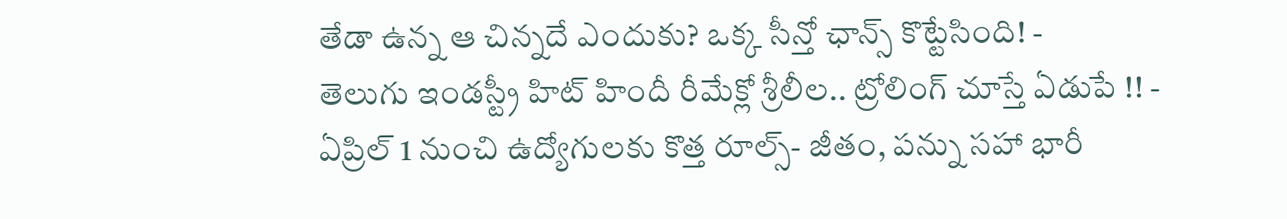తేడా ఉన్న ఆ చిన్నదే ఎందుకు? ఒక్క సీన్తో ఛాన్స్ కొట్టేసింది! -
తెలుగు ఇండస్ట్రీ హిట్ హిందీ రీమేక్లో శ్రీలీల.. ట్రోలింగ్ చూస్తే ఏడుపే !! -
ఏప్రిల్ 1 నుంచి ఉద్యోగులకు కొత్త రూల్స్- జీతం, పన్ను సహా భారీ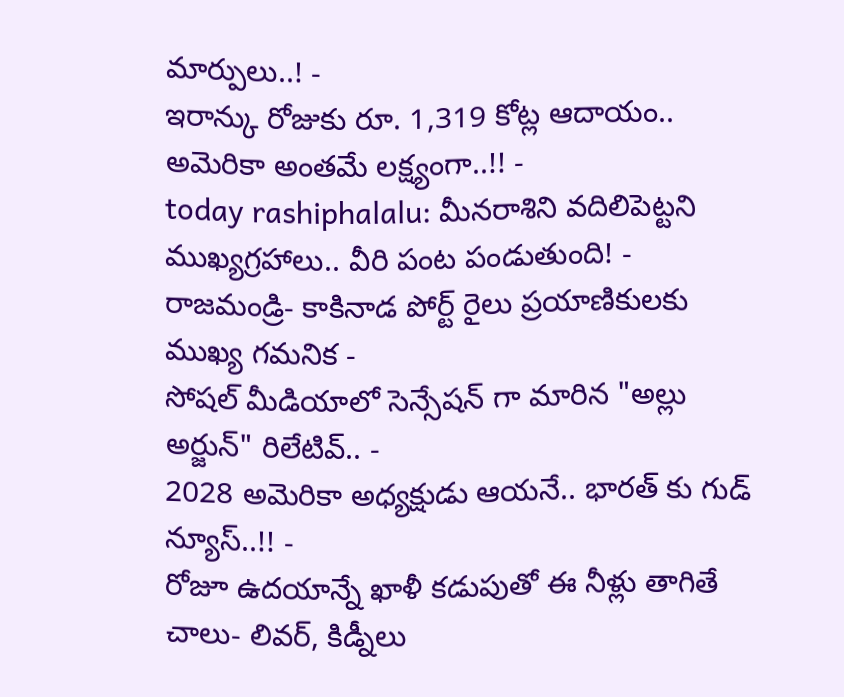మార్పులు..! -
ఇరాన్కు రోజుకు రూ. 1,319 కోట్ల ఆదాయం.. అమెరికా అంతమే లక్ష్యంగా..!! -
today rashiphalalu: మీనరాశిని వదిలిపెట్టని ముఖ్యగ్రహాలు.. వీరి పంట పండుతుంది! -
రాజమండ్రి- కాకినాడ పోర్ట్ రైలు ప్రయాణికులకు ముఖ్య గమనిక -
సోషల్ మీడియాలో సెన్సేషన్ గా మారిన "అల్లు అర్జున్" రిలేటివ్.. -
2028 అమెరికా అధ్యక్షుడు ఆయనే.. భారత్ కు గుడ్ న్యూస్..!! -
రోజూ ఉదయాన్నే ఖాళీ కడుపుతో ఈ నీళ్లు తాగితే చాలు- లివర్, కిడ్నీలు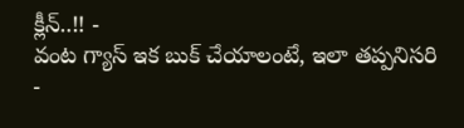క్లీన్..!! -
వంట గ్యాస్ ఇక బుక్ చేయాలంటే, ఇలా తప్పనిసరి -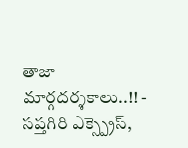తాజా మార్గదర్శకాలు..!! -
సప్తగిరి ఎక్స్ప్రెస్,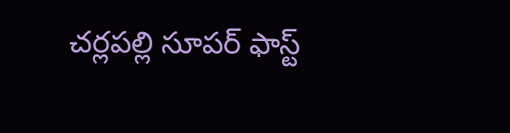చర్లపల్లి సూపర్ ఫాస్ట్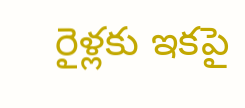రైళ్లకు ఇకపై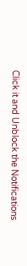Click it and Unblock the Notifications